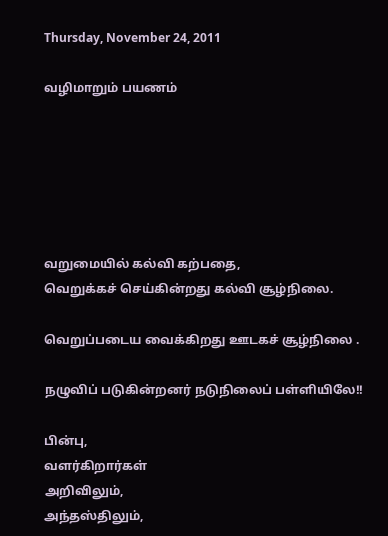Thursday, November 24, 2011

வழிமாறும் பயணம்






வறுமையில் கல்வி கற்பதை,
வெறுக்கச் செய்கின்றது கல்வி சூழ்நிலை.

வெறுப்படைய வைக்கிறது ஊடகச் சூழ்நிலை .

நழுவிப் படுகின்றனர் நடுநிலைப் பள்ளியிலே!!

பின்பு,
வளர்கிறார்கள்
அறிவிலும்,
அந்தஸ்திலும்,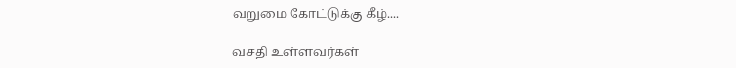வறுமை கோட்டுக்கு கீழ்....

வசதி உள்ளவர்கள்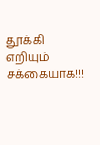தூக்கி எறியும் சக்கையாக!!!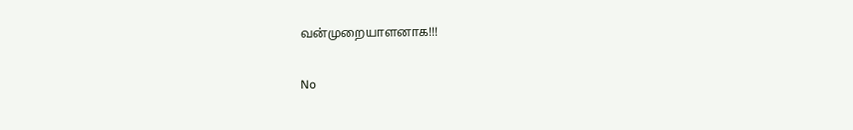வன்முறையாளனாக!!!

No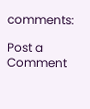comments:

Post a Comment